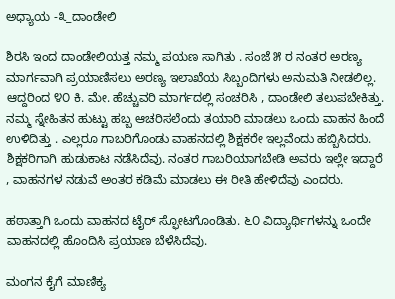ಅಧ್ಯಾಯ -೩_ದಾಂಡೇಲಿ

ಶಿರಸಿ ಇಂದ ದಾಂಡೇಲಿಯತ್ತ ನಮ್ಮ ಪಯಣ ಸಾಗಿತು . ಸಂಜೆ ೫ ರ ನಂತರ ಅರಣ್ಯ ಮಾರ್ಗವಾಗಿ ಪ್ರಯಾಣಿಸಲು ಅರಣ್ಯ ಇಲಾಖೆಯ ಸಿಬ್ಬಂದಿಗಳು ಅನುಮತಿ ನೀಡಲಿಲ್ಲ. ಆದ್ದರಿಂದ ೪೦ ಕಿ. ಮೇ. ಹೆಚ್ಚುವರಿ ಮಾರ್ಗದಲ್ಲಿ ಸಂಚರಿಸಿ , ದಾಂಡೇಲಿ ತಲುಪಬೇಕಿತ್ತು. ನಮ್ಮ ಸ್ನೇಹಿತನ ಹುಟ್ಟು ಹಬ್ಬ ಆಚರಿಸಲೆಂದು ತಯಾರಿ ಮಾಡಲು ಒಂದು ವಾಹನ ಹಿಂದೆ ಉಳಿದಿತ್ತು . ಎಲ್ಲರೂ ಗಾಬರಿಗೊಂಡು ವಾಹನದಲ್ಲಿ ಶಿಕ್ಷಕರೇ ಇಲ್ಲವೆಂದು ಹಬ್ಬಿಸಿದರು. ಶಿಕ್ಷಕರಿಗಾಗಿ ಹುಡುಕಾಟ ನಡೆಸಿದೆವು. ನಂತರ ಗಾಬರಿಯಾಗಬೇಡಿ ಅವರು ಇಲ್ಲೇ ಇದ್ದಾರೆ , ವಾಹನಗಳ ನಡುವೆ ಅಂತರ ಕಡಿಮೆ ಮಾಡಲು ಈ ರೀತಿ ಹೇಳಿದೆವು ಎಂದರು.

ಹಠಾತ್ತಾಗಿ ಒಂದು ವಾಹನದ ಟೈರ್ ಸ್ಫೋಟಗೊಂಡಿತು. ೬೦ ವಿದ್ಯಾರ್ಥಿಗಳನ್ನು ಒಂದೇ ವಾಹನದಲ್ಲಿ ಹೊಂದಿಸಿ ಪ್ರಯಾಣ ಬೆಳೆಸಿದೆವು.

ಮಂಗನ ಕೈಗೆ ಮಾಣಿಕ್ಯ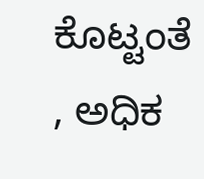ಕೊಟ್ಟಂತೆ , ಅಧಿಕ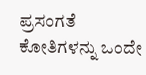ಪ್ರಸಂಗತೆ ಕೋತಿಗಳನ್ನು ಒಂದೇ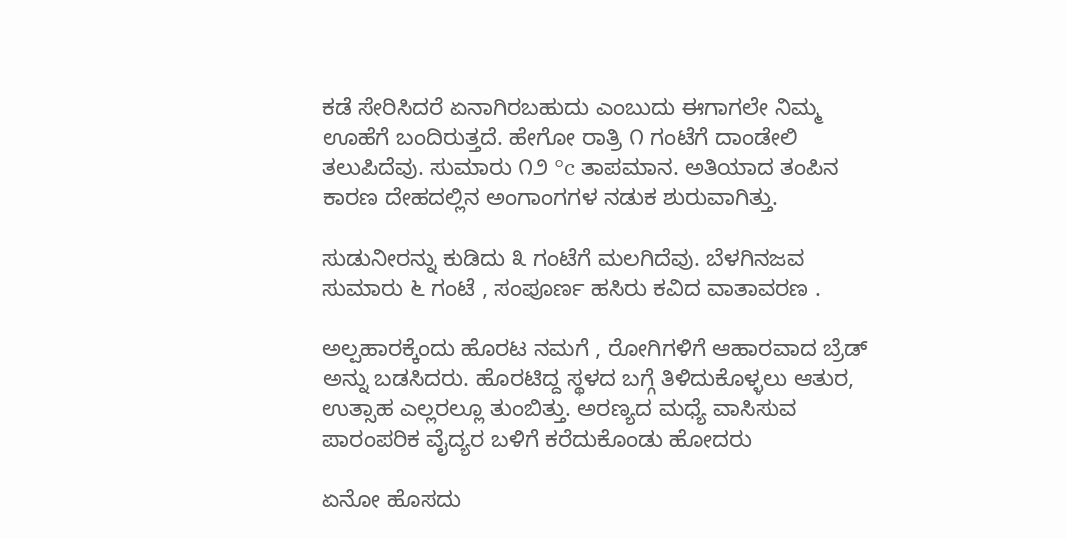ಕಡೆ ಸೇರಿಸಿದರೆ ಏನಾಗಿರಬಹುದು ಎಂಬುದು ಈಗಾಗಲೇ ನಿಮ್ಮ ಊಹೆಗೆ ಬಂದಿರುತ್ತದೆ. ಹೇಗೋ ರಾತ್ರಿ ೧ ಗಂಟೆಗೆ ದಾಂಡೇಲಿ ತಲುಪಿದೆವು. ಸುಮಾರು ೧೨ °c ತಾಪಮಾನ. ಅತಿಯಾದ ತಂಪಿನ ಕಾರಣ ದೇಹದಲ್ಲಿನ ಅಂಗಾಂಗಗಳ ನಡುಕ ಶುರುವಾಗಿತ್ತು.

ಸುಡುನೀರನ್ನು ಕುಡಿದು ೩ ಗಂಟೆಗೆ ಮಲಗಿದೆವು. ಬೆಳಗಿನಜವ ಸುಮಾರು ೬ ಗಂಟೆ , ಸಂಪೂರ್ಣ ಹಸಿರು ಕವಿದ ವಾತಾವರಣ .

ಅಲ್ಪಹಾರಕ್ಕೆಂದು ಹೊರಟ ನಮಗೆ , ರೋಗಿಗಳಿಗೆ ಆಹಾರವಾದ ಬ್ರೆಡ್ ಅನ್ನು ಬಡಸಿದರು. ಹೊರಟಿದ್ದ ಸ್ಥಳದ ಬಗ್ಗೆ ತಿಳಿದುಕೊಳ್ಳಲು ಆತುರ, ಉತ್ಸಾಹ ಎಲ್ಲರಲ್ಲೂ ತುಂಬಿತ್ತು. ಅರಣ್ಯದ ಮಧ್ಯೆ ವಾಸಿಸುವ ಪಾರಂಪರಿಕ ವೈದ್ಯರ ಬಳಿಗೆ ಕರೆದುಕೊಂಡು ಹೋದರು

ಏನೋ ಹೊಸದು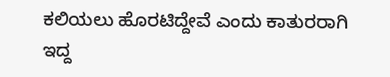ಕಲಿಯಲು ಹೊರಟಿದ್ದೇವೆ ಎಂದು ಕಾತುರರಾಗಿ ಇದ್ದ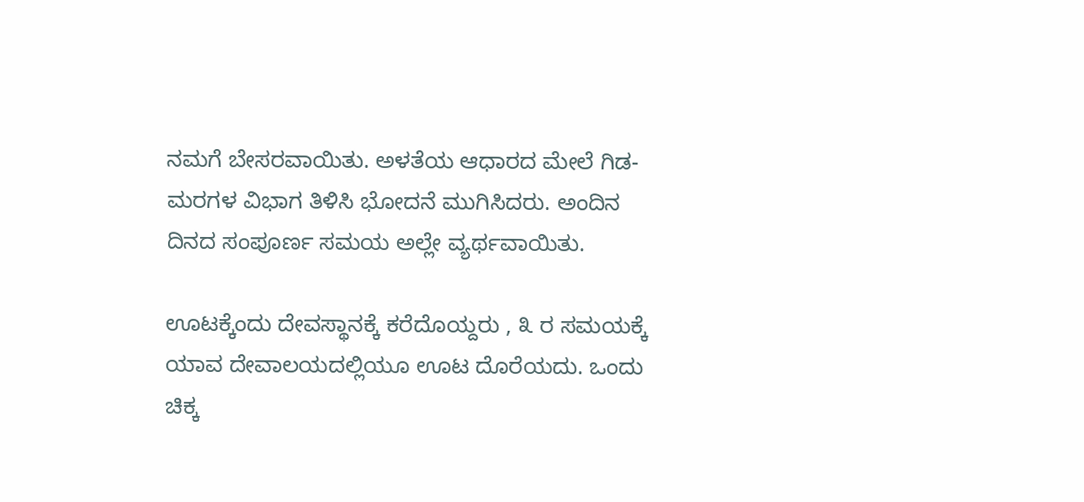ನಮಗೆ ಬೇಸರವಾಯಿತು. ಅಳತೆಯ ಆಧಾರದ ಮೇಲೆ ಗಿಡ- ಮರಗಳ ವಿಭಾಗ ತಿಳಿಸಿ ಭೋದನೆ ಮುಗಿಸಿದರು. ಅಂದಿನ ದಿನದ ಸಂಪೂರ್ಣ ಸಮಯ ಅಲ್ಲೇ ವ್ಯರ್ಥವಾಯಿತು.

ಊಟಕ್ಕೆಂದು ದೇವಸ್ಥಾನಕ್ಕೆ ಕರೆದೊಯ್ದರು , ೩ ರ ಸಮಯಕ್ಕೆ ಯಾವ ದೇವಾಲಯದಲ್ಲಿಯೂ ಊಟ ದೊರೆಯದು. ಒಂದು ಚಿಕ್ಕ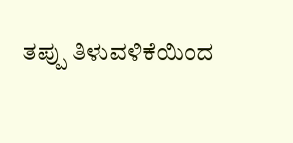ತಪ್ಪು ತಿಳುವಳಿಕೆಯಿಂದ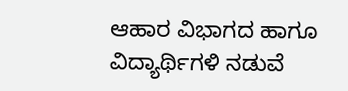ಆಹಾರ ವಿಭಾಗದ ಹಾಗೂ ವಿದ್ಯಾರ್ಥಿಗಳಿ ನಡುವೆ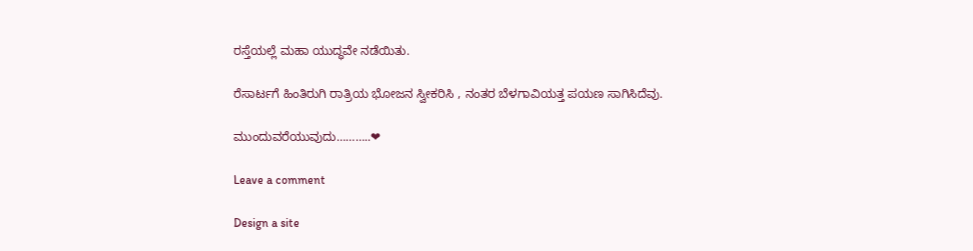ರಸ್ತೆಯಲ್ಲೆ ಮಹಾ ಯುದ್ಧವೇ ನಡೆಯಿತು.

ರೆಸಾರ್ಟಗೆ ಹಿಂತಿರುಗಿ ರಾತ್ರಿಯ ಭೋಜನ ಸ್ವೀಕರಿಸಿ , ನಂತರ ಬೆಳಗಾವಿಯತ್ತ ಪಯಣ ಸಾಗಿಸಿದೆವು.

ಮುಂದುವರೆಯುವುದು………..❤

Leave a comment

Design a site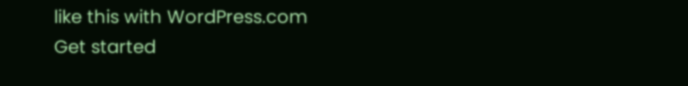like this with WordPress.com
Get started